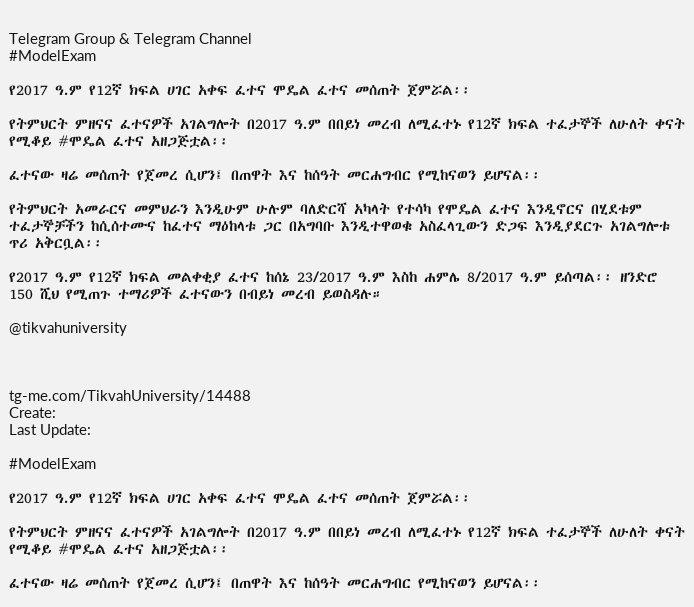Telegram Group & Telegram Channel
#ModelExam

የ2017 ዓ.ም የ12ኛ ክፍል ሀገር አቀፍ ፈተና ሞዴል ፈተና መሰጠት ጀምሯል፡፡

የትምህርት ምዘናና ፈተናዎች አገልግሎት በ2017 ዓ.ም በበይነ መረብ ለሚፈተኑ የ12ኛ ክፍል ተፈታኞች ለሁለት ቀናት የሚቆይ #ሞዴል ፈተና አዘጋጅቷል፡፡

ፈተናው ዛሬ መሰጠት የጀመረ ሲሆን፤ በጠዋት እና ከሰዓት መርሐግብር የሚከናወን ይሆናል፡፡

የትምህርት አመራርና መምህራን እንዲሁም ሁሉም ባለድርሻ አካላት የተሳካ የሞዴል ፈተና እንዲኖርና በሂደቱም ተፈታኞቻችን ከሲሰተሙና ከፈተና ማዕከላቱ ጋር በአግባቡ እንዲተዋወቁ አስፈላጊውን ድጋፍ እንዲያደርጉ አገልግሎቱ ጥሪ አቅርቧል፡፡

የ2017 ዓ.ም የ12ኛ ክፍል መልቀቂያ ፈተና ከሰኔ 23/2017 ዓ.ም እስከ ሐምሌ 8/2017 ዓ.ም ይሰጣል፡፡ ዘንድሮ 150 ሺህ የሚጠጉ ተማሪዎች ፈተናውን በብይነ መረብ ይወስዳሉ።

@tikvahuniversity



tg-me.com/TikvahUniversity/14488
Create:
Last Update:

#ModelExam

የ2017 ዓ.ም የ12ኛ ክፍል ሀገር አቀፍ ፈተና ሞዴል ፈተና መሰጠት ጀምሯል፡፡

የትምህርት ምዘናና ፈተናዎች አገልግሎት በ2017 ዓ.ም በበይነ መረብ ለሚፈተኑ የ12ኛ ክፍል ተፈታኞች ለሁለት ቀናት የሚቆይ #ሞዴል ፈተና አዘጋጅቷል፡፡

ፈተናው ዛሬ መሰጠት የጀመረ ሲሆን፤ በጠዋት እና ከሰዓት መርሐግብር የሚከናወን ይሆናል፡፡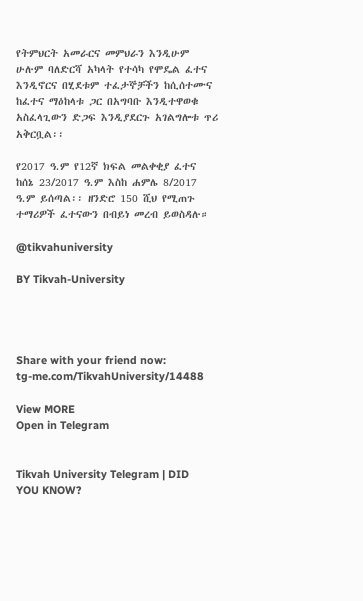የትምህርት አመራርና መምህራን እንዲሁም ሁሉም ባለድርሻ አካላት የተሳካ የሞዴል ፈተና እንዲኖርና በሂደቱም ተፈታኞቻችን ከሲሰተሙና ከፈተና ማዕከላቱ ጋር በአግባቡ እንዲተዋወቁ አስፈላጊውን ድጋፍ እንዲያደርጉ አገልግሎቱ ጥሪ አቅርቧል፡፡

የ2017 ዓ.ም የ12ኛ ክፍል መልቀቂያ ፈተና ከሰኔ 23/2017 ዓ.ም እስከ ሐምሌ 8/2017 ዓ.ም ይሰጣል፡፡ ዘንድሮ 150 ሺህ የሚጠጉ ተማሪዎች ፈተናውን በብይነ መረብ ይወስዳሉ።

@tikvahuniversity

BY Tikvah-University




Share with your friend now:
tg-me.com/TikvahUniversity/14488

View MORE
Open in Telegram


Tikvah University Telegram | DID YOU KNOW?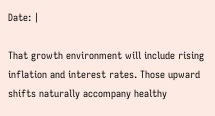Date: |

That growth environment will include rising inflation and interest rates. Those upward shifts naturally accompany healthy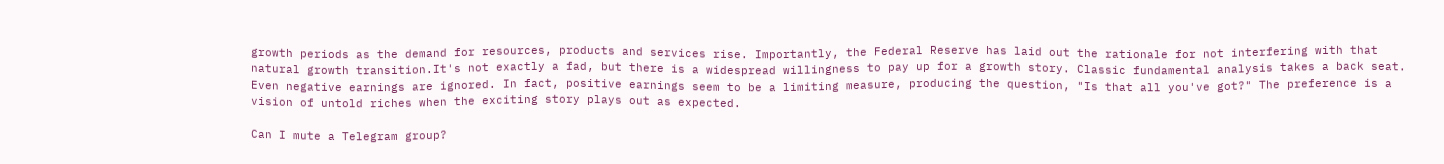growth periods as the demand for resources, products and services rise. Importantly, the Federal Reserve has laid out the rationale for not interfering with that natural growth transition.It's not exactly a fad, but there is a widespread willingness to pay up for a growth story. Classic fundamental analysis takes a back seat. Even negative earnings are ignored. In fact, positive earnings seem to be a limiting measure, producing the question, "Is that all you've got?" The preference is a vision of untold riches when the exciting story plays out as expected.

Can I mute a Telegram group?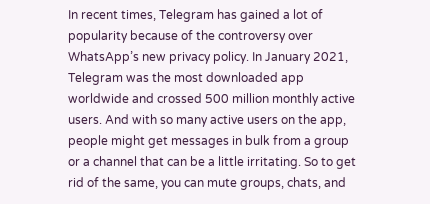In recent times, Telegram has gained a lot of popularity because of the controversy over WhatsApp’s new privacy policy. In January 2021, Telegram was the most downloaded app worldwide and crossed 500 million monthly active users. And with so many active users on the app, people might get messages in bulk from a group or a channel that can be a little irritating. So to get rid of the same, you can mute groups, chats, and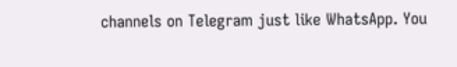channels on Telegram just like WhatsApp. You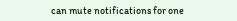can mute notifications for one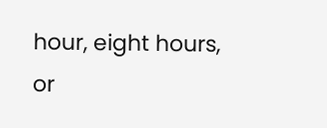hour, eight hours, or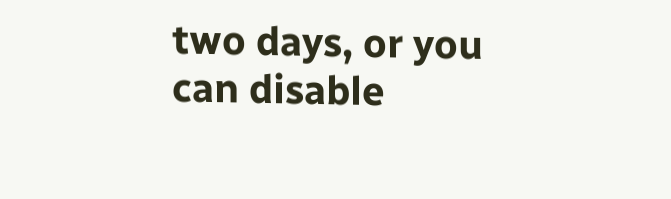two days, or you can disable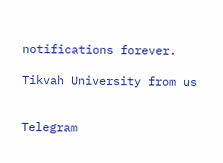notifications forever.

Tikvah University from us


Telegram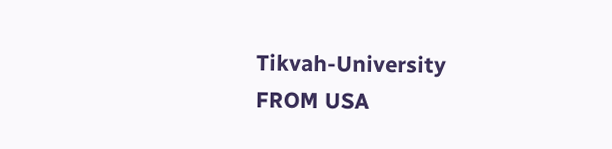Tikvah-University
FROM USA